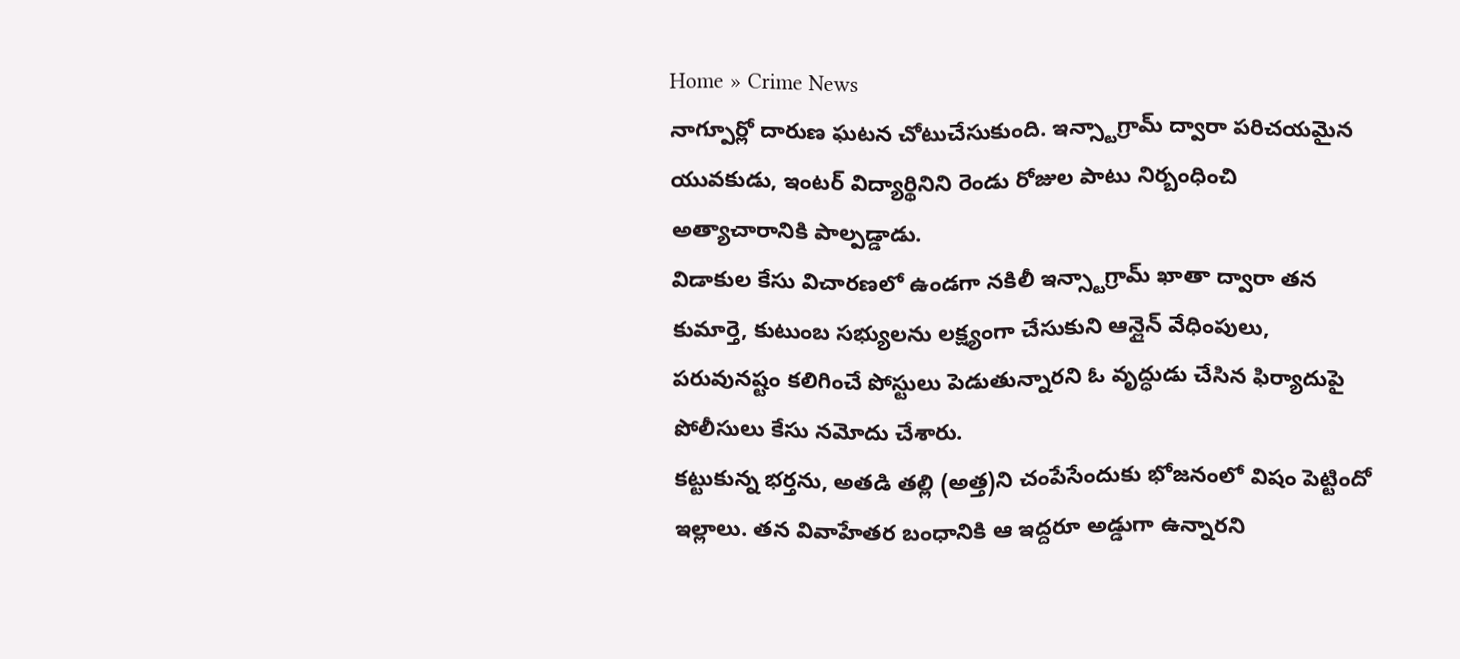Home » Crime News
నాగ్పూర్లో దారుణ ఘటన చోటుచేసుకుంది. ఇన్స్టాగ్రామ్ ద్వారా పరిచయమైన యువకుడు, ఇంటర్ విద్యార్థినిని రెండు రోజుల పాటు నిర్బంధించి అత్యాచారానికి పాల్పడ్డాడు.
విడాకుల కేసు విచారణలో ఉండగా నకిలీ ఇన్స్టాగ్రామ్ ఖాతా ద్వారా తన కుమార్తె, కుటుంబ సభ్యులను లక్ష్యంగా చేసుకుని ఆన్లైన్ వేధింపులు, పరువునష్టం కలిగించే పోస్టులు పెడుతున్నారని ఓ వృద్ధుడు చేసిన ఫిర్యాదుపై పోలీసులు కేసు నమోదు చేశారు.
కట్టుకున్న భర్తను, అతడి తల్లి (అత్త)ని చంపేసేందుకు భోజనంలో విషం పెట్టిందో ఇల్లాలు. తన వివాహేతర బంధానికి ఆ ఇద్దరూ అడ్డుగా ఉన్నారని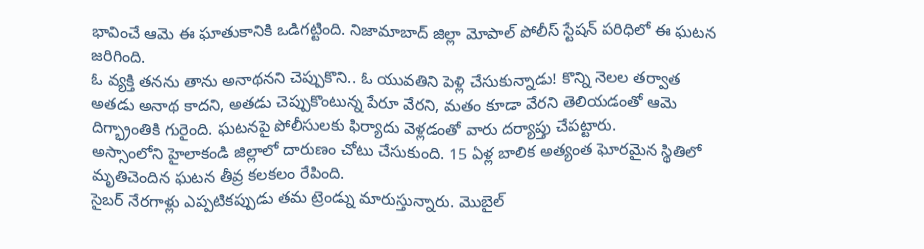భావించే ఆమె ఈ ఘాతుకానికి ఒడిగట్టింది. నిజామాబాద్ జిల్లా మోపాల్ పోలీస్ స్టేషన్ పరిధిలో ఈ ఘటన జరిగింది.
ఓ వ్యక్తి తనను తాను అనాథనని చెప్పుకొని.. ఓ యువతిని పెళ్లి చేసుకున్నాడు! కొన్ని నెలల తర్వాత అతడు అనాథ కాదని, అతడు చెప్పుకొంటున్న పేరూ వేరని, మతం కూడా వేరని తెలియడంతో ఆమె దిగ్భ్రాంతికి గురైంది. ఘటనపై పోలీసులకు ఫిర్యాదు వెళ్లడంతో వారు దర్యాప్తు చేపట్టారు.
అస్సాంలోని హైలాకండి జిల్లాలో దారుణం చోటు చేసుకుంది. 15 ఏళ్ల బాలిక అత్యంత ఘోరమైన స్థితిలో మృతిచెందిన ఘటన తీవ్ర కలకలం రేపింది.
సైబర్ నేరగాళ్లు ఎప్పటికప్పుడు తమ ట్రెండ్ను మారుస్తున్నారు. మొబైల్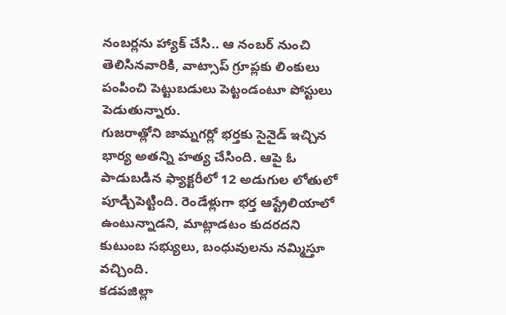నంబర్లను హ్యాక్ చేసి.. ఆ నంబర్ నుంచి తెలిసినవారికి, వాట్సాప్ గ్రూప్లకు లింకులు పంపించి పెట్టుబడులు పెట్టండంటూ పోస్టులు పెడుతున్నారు.
గుజరాత్లోని జామ్నగర్లో భర్తకు సైనైడ్ ఇచ్చిన భార్య అతన్ని హత్య చేసింది. ఆపై ఓ పాడుబడిన ఫ్యాక్టరీలో 12 అడుగుల లోతులో పూడ్చిపెట్టింది. రెండేళ్లుగా భర్త ఆస్ట్రేలియాలో ఉంటున్నాడని, మాట్లాడటం కుదరదని కుటుంబ సభ్యులు, బంధువులను నమ్మిస్తూ వచ్చింది.
కడపజిల్లా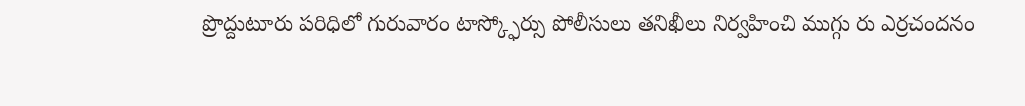ప్రొద్దుటూరు పరిధిలో గురువారం టాస్క్ఫోర్సు పోలీసులు తనిఖీలు నిర్వహించి ముగ్గు రు ఎర్రచందనం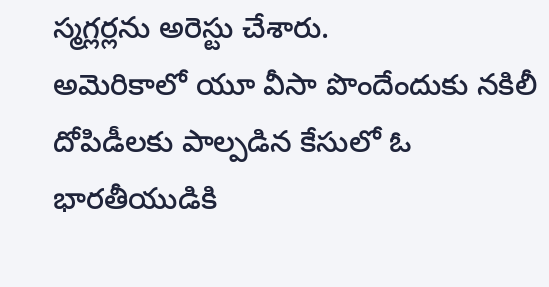స్మగ్లర్లను అరెస్టు చేశారు.
అమెరికాలో యూ వీసా పొందేందుకు నకిలీ దోపిడీలకు పాల్పడిన కేసులో ఓ భారతీయుడికి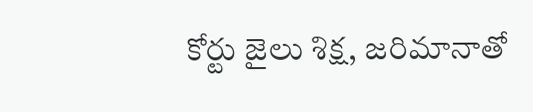కోర్టు జైలు శిక్ష, జరిమానాతో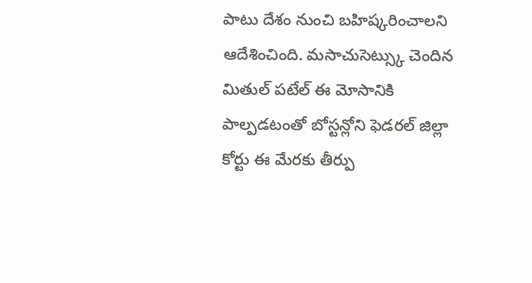పాటు దేశం నుంచి బహిష్కరించాలని ఆదేశించింది. మసాచుసెట్స్కు చెందిన మితుల్ పటేల్ ఈ మోసానికి పాల్పడటంతో బోస్టన్లోని ఫెడరల్ జిల్లా కోర్టు ఈ మేరకు తీర్పు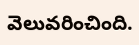వెలువరించింది.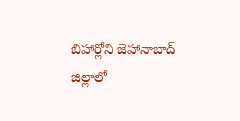బిహార్లోని జెహానాబాద్ జిల్లాలో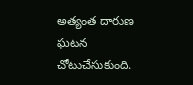అత్యంత దారుణ ఘటన చోటుచేసుకుంది.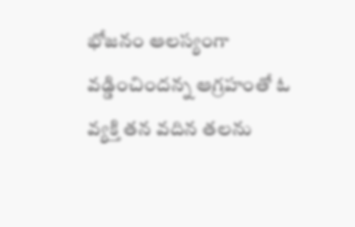భోజనం ఆలస్యంగా వడ్డించిందన్న ఆగ్రహంతో ఓ వ్యక్తి తన వదిన తలను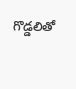గొడ్డలితో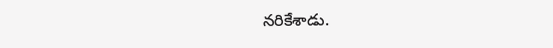నరికేశాడు.